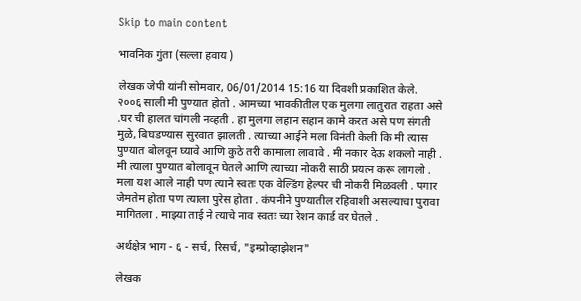Skip to main content

भावनिक गुंता (सल्ला हवाय )

लेखक जेपी यांनी सोमवार, 06/01/2014 15:16 या दिवशी प्रकाशित केले.
२००६ साली मी पुण्यात होतो . आमच्या भावकीतील एक मुलगा लातुरात राहता असे .घर ची हालत चांगली नव्हती . हा मुलगा लहान सहान कामे करत असे पण संगती मुळे, बिघडण्यास सुरवात झालती . त्याच्या आईने मला विनंती केली कि मी त्यास पुण्यात बोलवून घ्यावे आणि कुठे तरी कामाला लावावे . मी नकार देऊ शकलो नाही . मी त्याला पुण्यात बोलावून घेतले आणि त्याच्या नोकरी साठी प्रयत्न करू लागलो . मला यश आले नाही पण त्याने स्वतः एक वेल्डिंग हेल्पर ची नोकरी मिळवली . पगार जेमतेम होता पण त्याला पुरेस होता . कंपनीने पुण्यातील रहिवाशी असल्याचा पुरावा मागितला . माझ्या ताई ने त्याचे नाव स्वतः च्या रेशन कार्ड वर घेतले .

अर्थक्षेत्र भाग - ६ - सर्च, रिसर्च, "इम्प्रोव्हाझेशन"

लेखक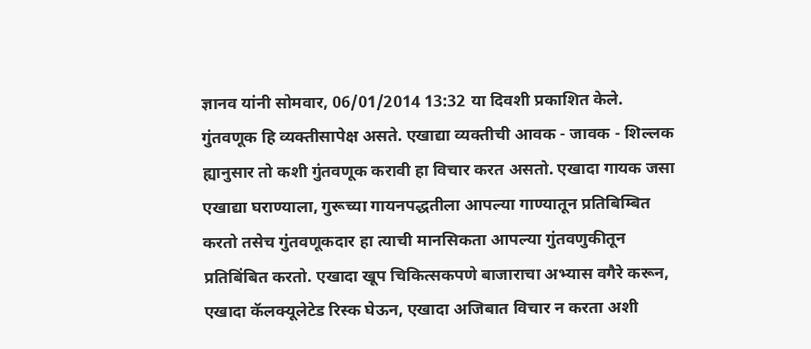ज्ञानव यांनी सोमवार, 06/01/2014 13:32 या दिवशी प्रकाशित केले.
गुंतवणूक हि व्यक्तीसापेक्ष असते. एखाद्या व्यक्तीची आवक - जावक - शिल्लक ह्यानुसार तो कशी गुंतवणूक करावी हा विचार करत असतो. एखादा गायक जसा एखाद्या घराण्याला, गुरूच्या गायनपद्धतीला आपल्या गाण्यातून प्रतिबिम्बित करतो तसेच गुंतवणूकदार हा त्याची मानसिकता आपल्या गुंतवणुकीतून प्रतिबिंबित करतो. एखादा खूप चिकित्सकपणे बाजाराचा अभ्यास वगैरे करून, एखादा कॅलक्यूलेटेड रिस्क घेऊन, एखादा अजिबात विचार न करता अशी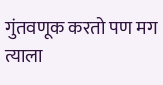गुंतवणूक करतो पण मग त्याला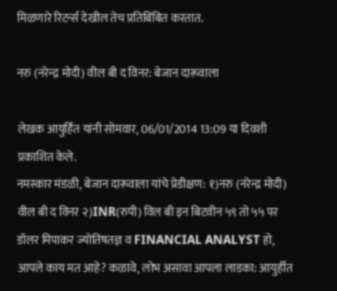मिळणारे रिटर्न्स देखील तेच प्रतिबिंबित करतात.

नरु (नरेन्द्र मोदी) वील बी द विनर: बेजान दारूवाला

लेखक आयुर्हित यांनी सोमवार, 06/01/2014 13:09 या दिवशी प्रकाशित केले.
नमस्कार मंडळी, बेजान दारूवाला यांचे प्रेडीक्षण: १)नरु (नरेन्द्र मोदी) वील बी द विनर २)INR(रुपी) विल बी इन बिटवीन ५९ तो ५५ पर डॉलर मिपाकर ज्योतिषतज्ञ व FINANCIAL ANALYST हो, आपले काय मत आहे? कळावे, लोभ असावा आपला लाडका: आयुर्हीत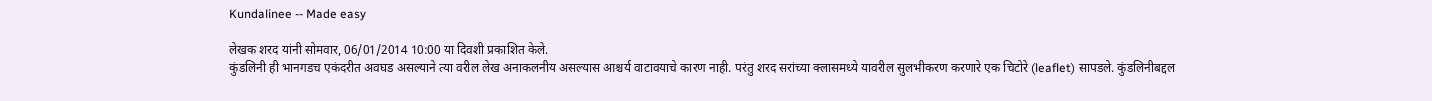Kundalinee -- Made easy

लेखक शरद यांनी सोमवार, 06/01/2014 10:00 या दिवशी प्रकाशित केले.
कुंडलिनी ही भानगडच एकंदरीत अवघड असल्याने त्या वरील लेख अनाकलनीय असल्यास आश्चर्य वाटावयाचे कारण नाही. परंतु शरद सरांच्या क्लासमध्ये यावरील सुलभीकरण करणारे एक चिटोरे (leaflet) सापडले. कुंडलिनीबद्दल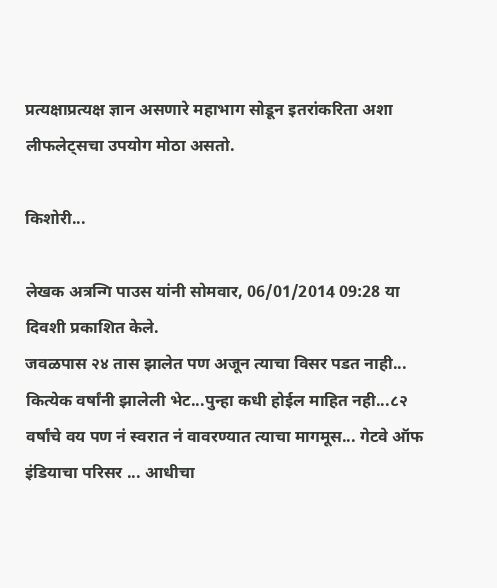प्रत्यक्षाप्रत्यक्ष ज्ञान असणारे महाभाग सोडून इतरांकरिता अशा लीफलेट्सचा उपयोग मोठा असतो.

किशोरी...

लेखक अत्रन्गि पाउस यांनी सोमवार, 06/01/2014 09:28 या दिवशी प्रकाशित केले.
जवळपास २४ तास झालेत पण अजून त्याचा विसर पडत नाही... कित्येक वर्षांनी झालेली भेट...पुन्हा कधी होईल माहित नही...८२ वर्षांचे वय पण नं स्वरात नं वावरण्यात त्याचा मागमूस... गेटवे ऑफ इंडियाचा परिसर ... आधीचा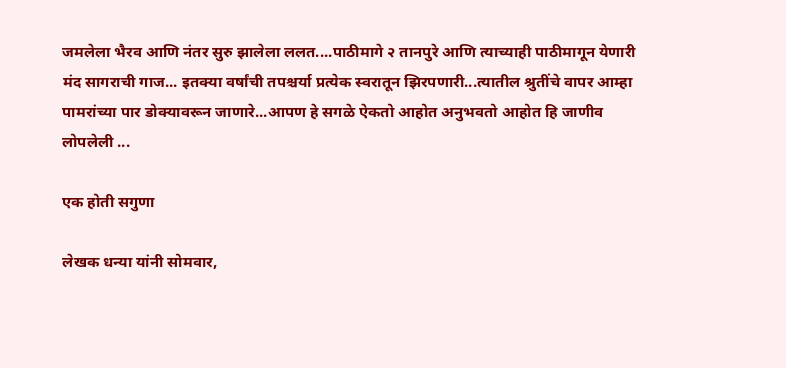जमलेला भैरव आणि नंतर सुरु झालेला ललत....पाठीमागे २ तानपुरे आणि त्याच्याही पाठीमागून येणारी मंद सागराची गाज... इतक्या वर्षांची तपश्चर्या प्रत्येक स्वरातून झिरपणारी...त्यातील श्रुतींचे वापर आम्हा पामरांच्या पार डोक्यावरून जाणारे...आपण हे सगळे ऐकतो आहोत अनुभवतो आहोत हि जाणीव लोपलेली ...

एक होती सगुणा

लेखक धन्या यांनी सोमवार,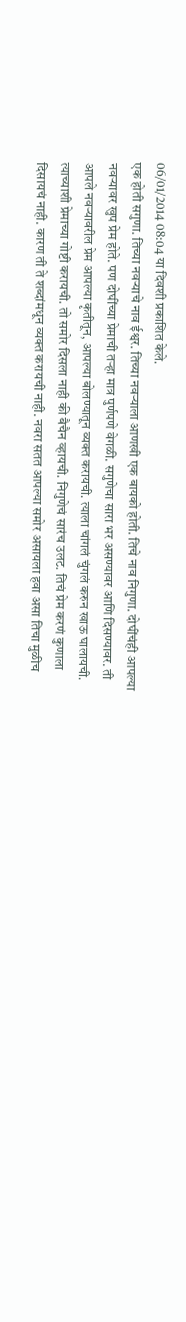06/01/2014 08:04 या दिवशी प्रकाशित केले.
एक होती सगुणा. तिच्या नवर्‍याचे नाव ईश्वर. तिच्या नवर्‍याला आणखी एक बायको होती. तिचे नाव निगुणा. दोघींचंही आपल्या नवर्‍यावर खुप प्रेम होते. पण दोघींच्या प्रेमाची तर्‍हा मात्र पुर्णपणे वेगळी. सगुणेचा सारा भर असण्यावर आणि दिसण्यावर. ती आपले नवर्‍यावरील प्रेम आपल्या कृतीतून, आपल्या बोलण्यातून व्यक्त करायची. त्याला चांगलं चुंगलं करुन खाऊ घालायची. त्याच्याशी प्रेमाच्या गोष्टी करायची. तो समोर दिसला नाही की बैचैन व्हायची. निगुणेचं सारंच उलट. तिचं प्रेम करणं कुणाला दिसायचं नाही. कारण ती ते शब्दांमधून व्यक्त करायची नाही. नवरा सतत आपल्या समोर असायला हवा असा तिचा मुळीच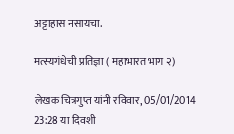अट्टाहास नसायचा.

मत्स्यगंधेची प्रतिज्ञा ( महाभारत भाग २)

लेखक चित्रगुप्त यांनी रविवार, 05/01/2014 23:28 या दिवशी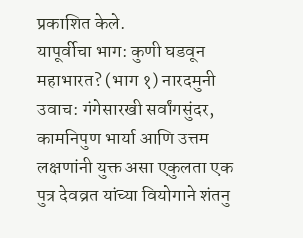प्रकाशित केले.
यापूर्वीचा भाग: कुणी घडवून महाभारत? (भाग १) नारदमुनी उवाच: गंगेसारखी सर्वांगसुंदर, कामनिपुण भार्या आणि उत्तम लक्षणांनी युक्त असा एकुलता एक पुत्र देवव्रत यांच्या वियोगाने शंतनु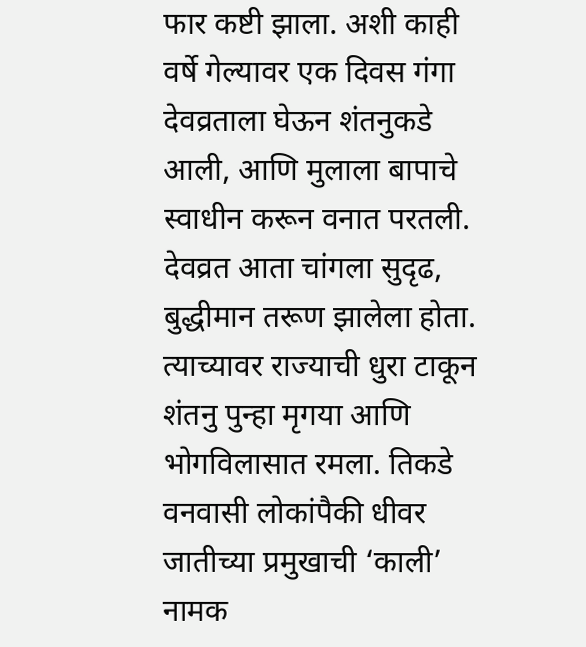फार कष्टी झाला. अशी काही वर्षे गेल्यावर एक दिवस गंगा देवव्रताला घेऊन शंतनुकडे आली, आणि मुलाला बापाचे स्वाधीन करून वनात परतली. देवव्रत आता चांगला सुदृढ, बुद्धीमान तरूण झालेला होता. त्याच्यावर राज्याची धुरा टाकून शंतनु पुन्हा मृगया आणि भोगविलासात रमला. तिकडे वनवासी लोकांपैकी धीवर जातीच्या प्रमुखाची ‘काली’ नामक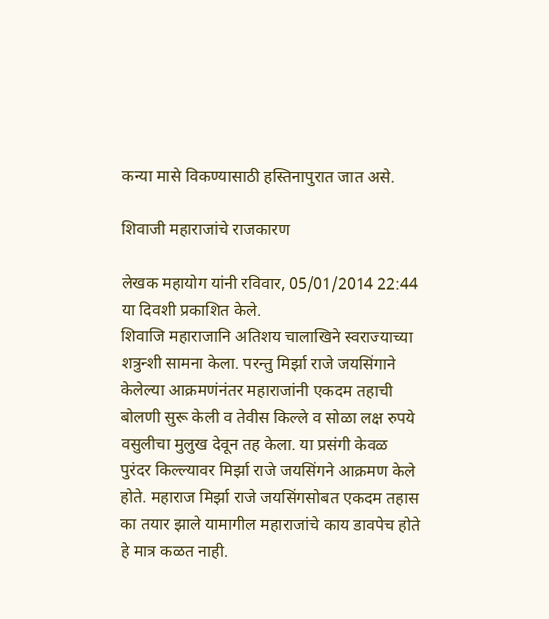कन्या मासे विकण्यासाठी हस्तिनापुरात जात असे.

शिवाजी महाराजांचे राजकारण

लेखक महायोग यांनी रविवार, 05/01/2014 22:44 या दिवशी प्रकाशित केले.
शिवाजि महाराजानि अतिशय चालाखिने स्वराज्याच्या शत्रुन्शी सामना केला. परन्तु मिर्झा राजे जयसिंगाने केलेल्या आक्रमणंनंतर महाराजांनी एकदम तहाची बोलणी सुरू केली व तेवीस किल्ले व सोळा लक्ष रुपये वसुलीचा मुलुख देवून तह केला. या प्रसंगी केवळ पुरंदर किल्ल्यावर मिर्झा राजे जयसिंगने आक्रमण केले होते. महाराज मिर्झा राजे जयसिंगसोबत एकदम तहास का तयार झाले यामागील महाराजांचे काय डावपेच होते हे मात्र कळत नाही.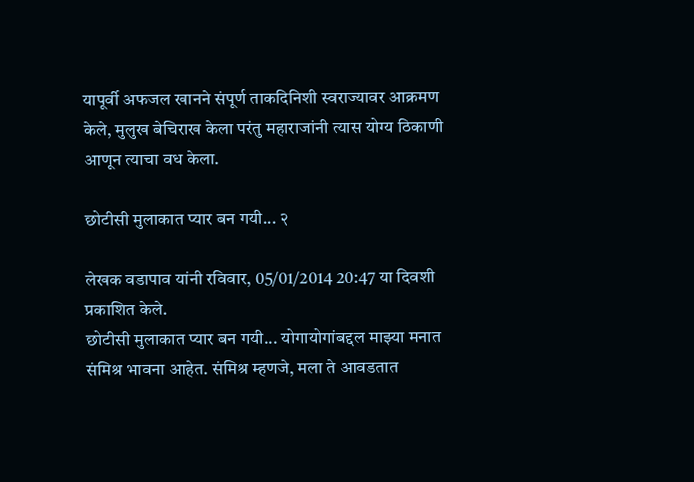यापूर्वी अफजल खानने संपूर्ण ताकदिनिशी स्वराज्यावर आक्रमण केले, मुलुख बेचिराख केला परंतु महाराजांनी त्यास योग्य ठिकाणी आणून त्याचा वध केला.

छोटीसी मुलाकात प्यार बन गयी... २

लेखक वडापाव यांनी रविवार, 05/01/2014 20:47 या दिवशी प्रकाशित केले.
छोटीसी मुलाकात प्यार बन गयी... योगायोगांबद्दल माझ्या मनात संमिश्र भावना आहेत. संमिश्र म्हणजे, मला ते आवडतात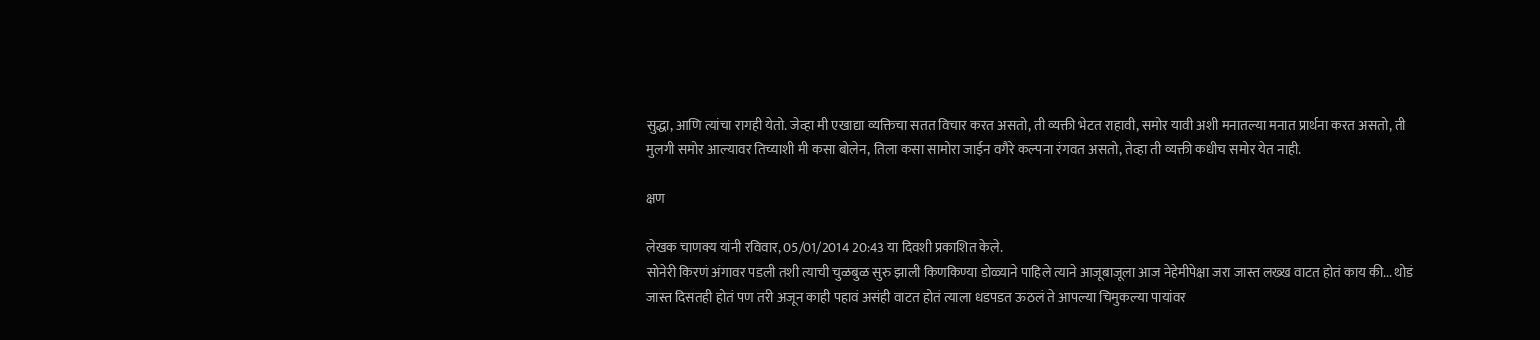सुद्धा, आणि त्यांचा रागही येतो. जेव्हा मी एखाद्या व्यक्तिचा सतत विचार करत असतो, ती व्यक्ती भेटत राहावी, समोर यावी अशी मनातल्या मनात प्रार्थना करत असतो, ती मुलगी समोर आल्यावर तिच्याशी मी कसा बोलेन, तिला कसा सामोरा जाईन वगैरे कल्पना रंगवत असतो, तेव्हा ती व्यक्ती कधीच समोर येत नाही.

क्षण

लेखक चाणक्य यांनी रविवार, 05/01/2014 20:43 या दिवशी प्रकाशित केले.
सोनेरी किरणं अंगावर पडली तशी त्याची चुळबुळ सुरु झाली किणकिण्या डोळ्याने पाहिले त्याने आजूबाजूला आज नेहेमीपेक्षा जरा जास्त लख्ख वाटत होतं काय की... थोडं जास्त दिसतही होतं पण तरी अजून काही पहावं असंही वाटत होतं त्याला धडपडत ऊठलं ते आपल्या चिमुकल्या पायांवर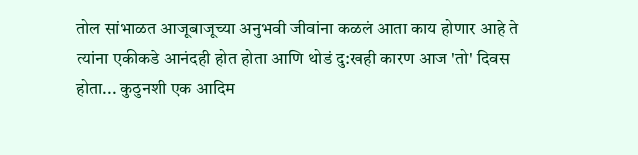तोल सांभाळत आजूबाजूच्या अनुभवी जीवांना कळलं आता काय होणार आहे ते त्यांना एकीकडे आनंदही होत होता आणि थोडं दु:खही कारण आज 'तो' दिवस होता... कुठुनशी एक आदिम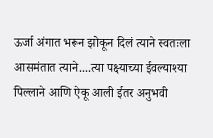ऊर्जा अंगात भरून झोकून दिलं त्याने स्वतःला आसमंतात त्याने....त्या पक्ष्याच्या ईवल्याश्या पिल्लाने आणि ऐकू आली ईतर अनुभवी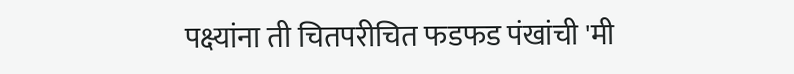पक्ष्यांना ती चितपरीचित फडफड पंखांची 'मी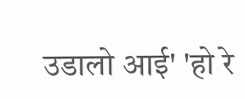उडालो आई' 'हो रे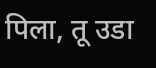पिला, तू उडा